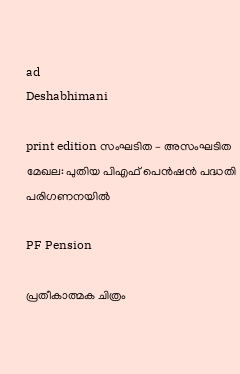ad
Deshabhimani

print edition സംഘടിത – അസംഘടിത മേഖല: പുതിയ പിഎഫ്‌ പെൻഷൻ പദ്ധതി പരിഗണനയിൽ

PF Pension

പ്രതീകാത്മക ചിത്രം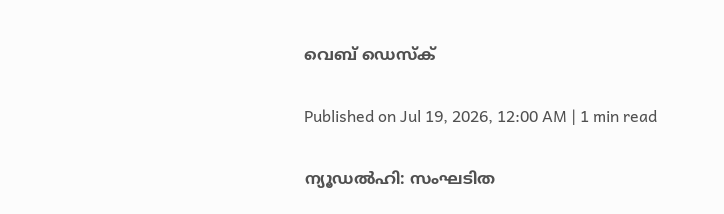വെബ് ഡെസ്ക്

Published on Jul 19, 2026, 12:00 AM | 1 min read

ന്യൂഡൽഹി: സംഘടിത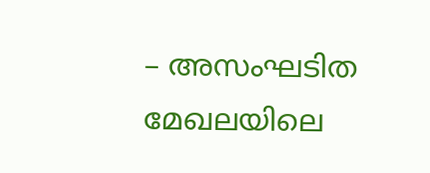– അസംഘടിത മേഖലയിലെ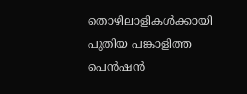തൊഴിലാളികൾക്കായി പുതിയ പങ്കാളിത്ത പെൻഷൻ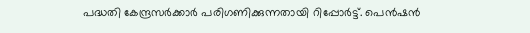പദ്ധതി കേന്ദ്രസർക്കാർ പരിഗണിക്കുന്നതായി റിപ്പോർട്ട്‌. പെൻഷൻ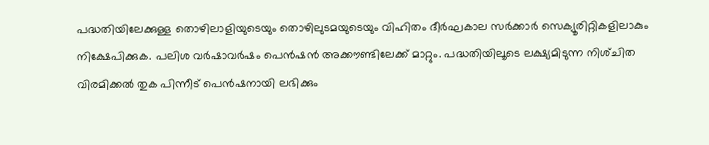പദ്ധതിയിലേക്കുള്ള തൊഴിലാളിയുടെയും തൊഴിലുടമയുടെയും വിഹിതം ദീർഘകാല സർക്കാർ സെക്യൂരിറ്റികളിലാകും നിക്ഷേപിക്കുക. പലിശ വർഷാവർഷം പെൻഷൻ അക്ക‍ൗണ്ടിലേക്ക്‌ മാറ്റും. പദ്ധതിയിലൂടെ ലക്ഷ്യമിടുന്ന നിശ്‌ചിത വിരമിക്കൽ തുക പിന്നീട്‌ പെൻഷനായി ലഭിക്കും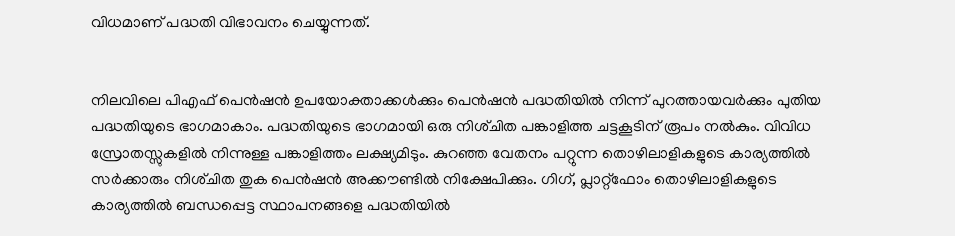വിധമാണ്‌ പദ്ധതി വിഭാവനം ചെയ്യുന്നത്‌.


നിലവിലെ പിഎഫ് പെൻഷൻ ഉപയോക്താക്കൾക്കും പെൻഷൻ പദ്ധതിയിൽ നിന്ന്‌ പുറത്തായവർക്കും പുതിയ പദ്ധതിയുടെ ഭാഗമാകാം. പദ്ധതിയുടെ ഭാഗമായി ഒരു നിശ്‌ചിത പങ്കാളിത്ത ചട്ടകൂടിന്‌ രൂപം നൽകും. വിവിധ സ്രോതസ്സുകളിൽ നിന്നുള്ള പങ്കാളിത്തം ലക്ഷ്യമിടും. കുറഞ്ഞ വേതനം പറ്റുന്ന തൊഴിലാളികളുടെ കാര്യത്തിൽ സർക്കാരും നിശ്‌ചിത തുക പെൻഷൻ അക്ക‍ൗണ്ടിൽ നിക്ഷേപിക്കും. ഗിഗ്‌, പ്ലാറ്റ്‌ഫോം തൊഴിലാളികളുടെ കാര്യത്തിൽ ബന്ധപ്പെട്ട സ്ഥാപനങ്ങളെ പദ്ധതിയിൽ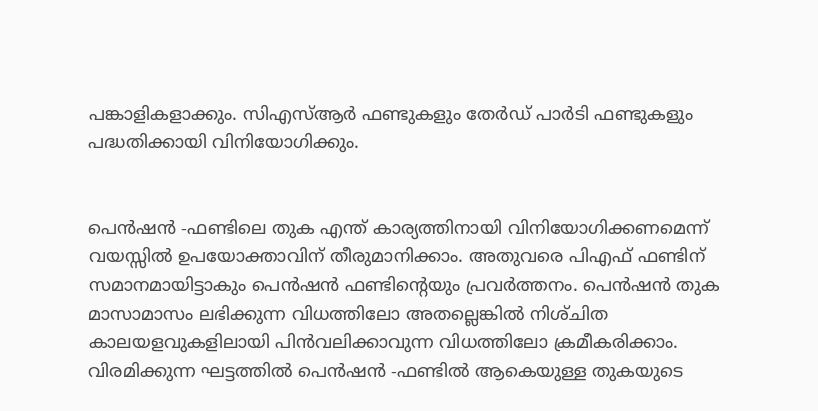പങ്കാളികളാക്കും. സിഎസ്‌ആർ ഫണ്ടുകളും തേർഡ്‌ പാർടി ഫണ്ടുകളും പദ്ധതിക്കായി വിനിയോഗിക്കും.


പെൻഷൻ -ഫണ്ടിലെ തുക എന്ത്‌ കാര്യത്തിനായി വിനിയോഗിക്കണമെന്ന്‌ വയസ്സിൽ ഉപയോക്താവിന്‌ തീരുമാനിക്കാം. അതുവരെ പിഎഫ്‌ ഫണ്ടിന്‌ സമാനമായിട്ടാകും പെൻഷൻ ഫണ്ടിന്റെയും പ്രവർത്തനം. പെൻഷൻ തുക മാസാമാസം ലഭിക്കുന്ന വിധത്തിലോ അതല്ലെങ്കിൽ നിശ്‌ചിത കാലയളവുകളിലായി പിൻവലിക്കാവുന്ന വിധത്തിലോ ക്രമീകരിക്കാം. വിരമിക്കുന്ന ഘട്ടത്തിൽ പെൻഷൻ -ഫണ്ടിൽ ആകെയുള്ള തുകയുടെ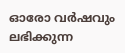ഓരോ വർഷവും ലഭിക്കുന്ന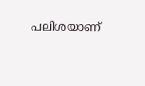പലിശയാണ്‌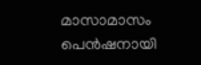മാസാമാസം പെൻഷനായി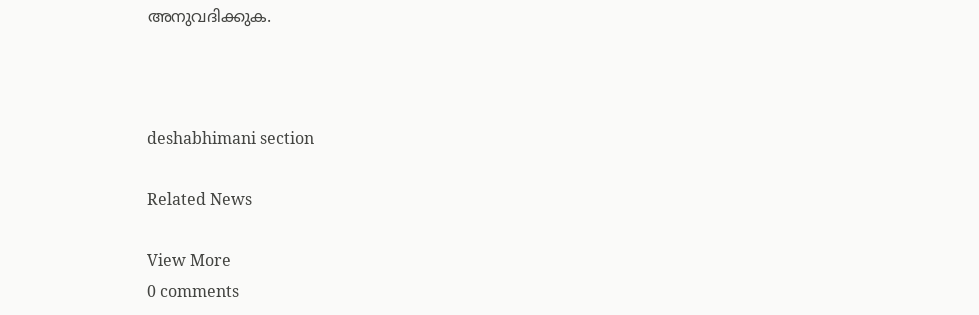അനുവദിക്കുക‍.



deshabhimani section

Related News

View More
0 comments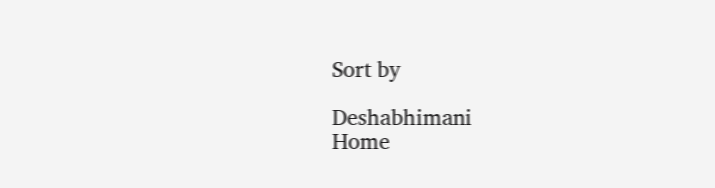Sort by

Deshabhimani
Home